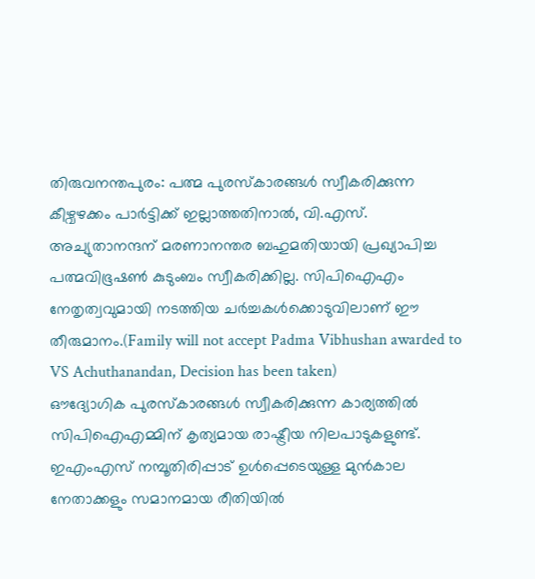തിരുവനന്തപുരം: പത്മ പുരസ്കാരങ്ങൾ സ്വീകരിക്കുന്ന കീഴ്വഴക്കം പാർട്ടിക്ക് ഇല്ലാത്തതിനാൽ, വി.എസ്. അച്യുതാനന്ദന് മരണാനന്തര ബഹുമതിയായി പ്രഖ്യാപിച്ച പത്മവിഭൂഷൺ കുടുംബം സ്വീകരിക്കില്ല. സിപിഐഎം നേതൃത്വവുമായി നടത്തിയ ചർച്ചകൾക്കൊടുവിലാണ് ഈ തീരുമാനം.(Family will not accept Padma Vibhushan awarded to VS Achuthanandan, Decision has been taken)
ഔദ്യോഗിക പുരസ്കാരങ്ങൾ സ്വീകരിക്കുന്ന കാര്യത്തിൽ സിപിഐഎമ്മിന് കൃത്യമായ രാഷ്ട്രീയ നിലപാടുകളുണ്ട്. ഇഎംഎസ് നമ്പൂതിരിപ്പാട് ഉൾപ്പെടെയുള്ള മുൻകാല നേതാക്കളും സമാനമായ രീതിയിൽ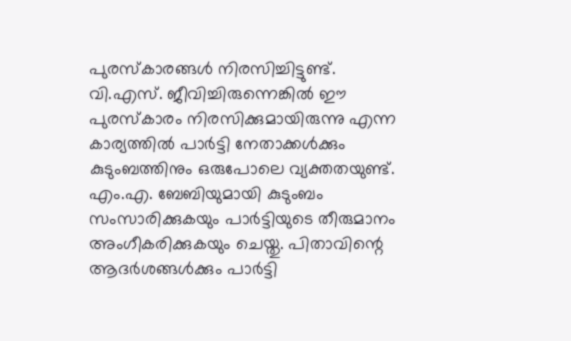പുരസ്കാരങ്ങൾ നിരസിച്ചിട്ടുണ്ട്.
വി.എസ്. ജീവിച്ചിരുന്നെങ്കിൽ ഈ പുരസ്കാരം നിരസിക്കുമായിരുന്നു എന്ന കാര്യത്തിൽ പാർട്ടി നേതാക്കൾക്കും കുടുംബത്തിനും ഒരുപോലെ വ്യക്തതയുണ്ട്. എം.എ. ബേബിയുമായി കുടുംബം സംസാരിക്കുകയും പാർട്ടിയുടെ തീരുമാനം അംഗീകരിക്കുകയും ചെയ്തു. പിതാവിന്റെ ആദർശങ്ങൾക്കും പാർട്ടി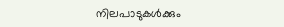നിലപാടുകൾക്കും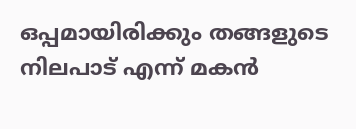ഒപ്പമായിരിക്കും തങ്ങളുടെ നിലപാട് എന്ന് മകൻ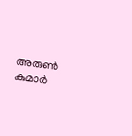അരുൺ കുമാർ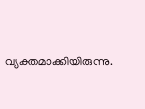വ്യക്തമാക്കിയിരുന്നു.